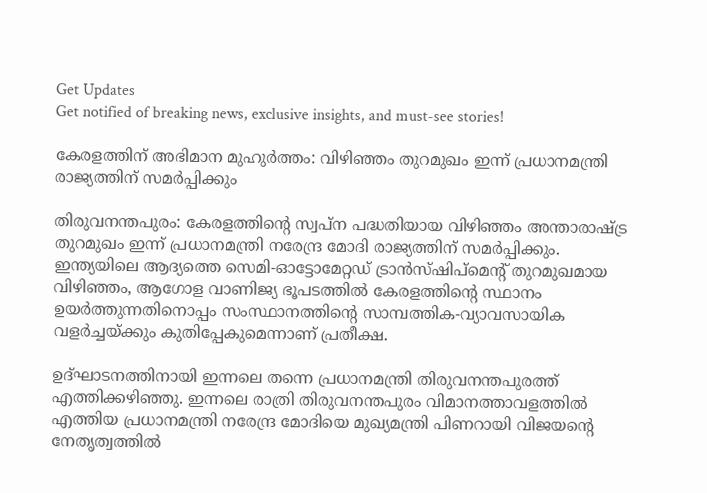Get Updates
Get notified of breaking news, exclusive insights, and must-see stories!

കേരളത്തിന് അഭിമാന മുഹുർത്തം: വിഴിഞ്ഞം തുറമുഖം ഇന്ന് പ്രധാനമന്ത്രി രാജ്യത്തിന് സമർപ്പിക്കും

തിരുവനന്തപുരം: കേരളത്തിന്റെ സ്വപ്ന പദ്ധതിയായ വിഴിഞ്ഞം അന്താരാഷ്ട്ര തുറമുഖം ഇന്ന് പ്രധാനമന്ത്രി നരേന്ദ്ര മോദി രാജ്യത്തിന് സമർപ്പിക്കും. ഇന്ത്യയിലെ ആദ്യത്തെ സെമി-ഓട്ടോമേറ്റഡ് ട്രാൻസ്‌ഷിപ്മെന്റ് തുറമുഖമായ വിഴിഞ്ഞം, ആഗോള വാണിജ്യ ഭൂപടത്തിൽ കേരളത്തിന്റെ സ്ഥാനം ഉയർത്തുന്നതിനൊപ്പം സംസ്ഥാനത്തിന്റെ സാമ്പത്തിക-വ്യാവസായിക വളർച്ചയ്ക്കും കുതിപ്പേകുമെന്നാണ് പ്രതീക്ഷ.

ഉദ്ഘാടനത്തിനായി ഇന്നലെ തന്നെ പ്രധാനമന്ത്രി തിരുവനന്തപുരത്ത് എത്തിക്കഴിഞ്ഞു. ഇന്നലെ രാത്രി തിരുവനന്തപുരം വിമാനത്താവളത്തില്‍ എത്തിയ പ്രധാനമന്ത്രി നരേന്ദ്ര മോദിയെ മുഖ്യമന്ത്രി പിണറായി വിജയന്റെ നേതൃത്വത്തില്‍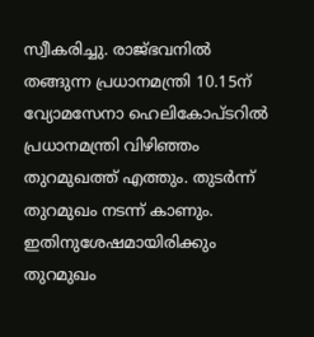സ്വീകരിച്ചു. രാജ്ഭവനില്‍ തങ്ങുന്ന പ്രധാനമന്ത്രി 10.15ന് വ്യോമസേനാ ഹെലികോപ്ടറിൽ പ്രധാനമന്ത്രി വിഴിഞ്ഞം തുറമുഖത്ത് എത്തും. തുടര്‍ന്ന് തുറമുഖം നടന്ന് കാണും. ഇതിനുശേഷമായിരിക്കും തുറമുഖം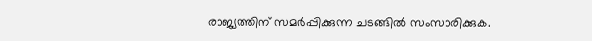രാജ്യത്തിന് സമർപ്പിക്കുന്ന ചടങ്ങിൽ സംസാരിക്കുക.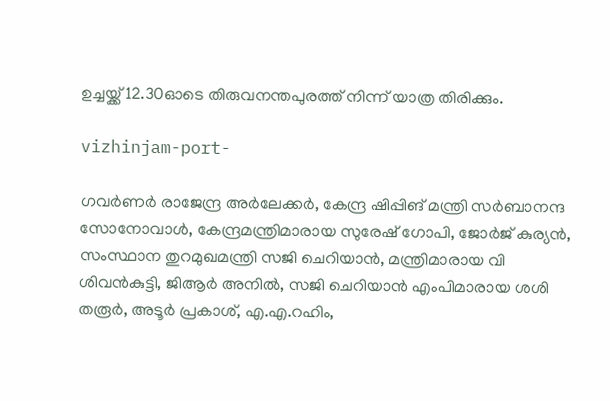ഉച്ചയ്ക്ക് 12.30ഓടെ തിരുവനന്തപുരത്ത് നിന്ന് യാത്ര തിരിക്കും.

vizhinjam-port-

ഗവര്‍ണര്‍ രാജേന്ദ്ര അര്‍ലേക്കര്‍, കേന്ദ്ര ഷിപ്പിങ് മന്ത്രി സര്‍ബാനന്ദ സോനോവാള്‍, കേന്ദ്രമന്ത്രിമാരായ സുരേഷ് ഗോപി, ജോര്‍ജ് കുര്യന്‍, സംസ്ഥാന തുറമുഖമന്ത്രി സജി ചെറിയാന്‍, മന്ത്രിമാരായ വി ശിവന്‍കുട്ടി, ജിആര്‍ അനില്‍, സജി ചെറിയാന്‍ എംപിമാരായ ശശി തരൂര്‍, അടൂര്‍ പ്രകാശ്, എ.എ.റഹിം,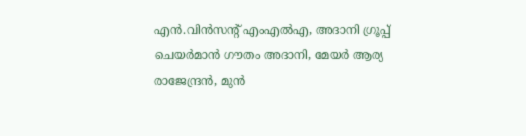എന്‍.വിന്‍സന്റ് എംഎല്‍എ, അദാനി ഗ്രൂപ്പ് ചെയര്‍മാന്‍ ഗൗതം അദാനി, മേയര്‍ ആര്യ രാജേന്ദ്രന്‍, മുന്‍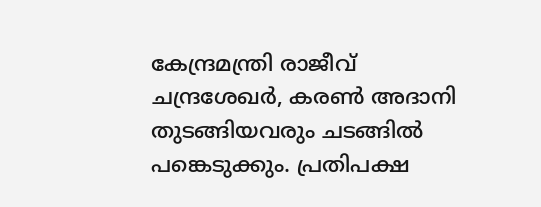കേന്ദ്രമന്ത്രി രാജീവ് ചന്ദ്രശേഖര്‍, കരണ്‍ അദാനി തുടങ്ങിയവരും ചടങ്ങില്‍ പങ്കെടുക്കും. പ്രതിപക്ഷ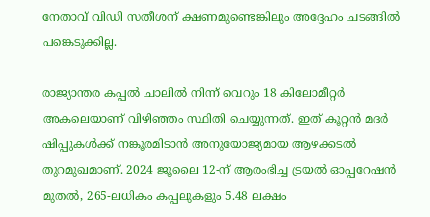നേതാവ് വിഡി സതീശന് ക്ഷണമുണ്ടെങ്കിലും അദ്ദേഹം ചടങ്ങില്‍ പങ്കെടുക്കില്ല.

രാജ്യാന്തര കപ്പൽ ചാലിൽ നിന്ന് വെറും 18 കിലോമീറ്റർ അകലെയാണ് വിഴിഞ്ഞം സ്ഥിതി ചെയ്യുന്നത്. ഇത് കൂറ്റൻ മദർ ഷിപ്പുകൾക്ക് നങ്കൂരമിടാൻ അനുയോജ്യമായ ആഴക്കടൽ തുറമുഖമാണ്. 2024 ജൂലൈ 12-ന് ആരംഭിച്ച ട്രയൽ ഓപ്പറേഷൻ മുതൽ, 265-ലധികം കപ്പലുകളും 5.48 ലക്ഷം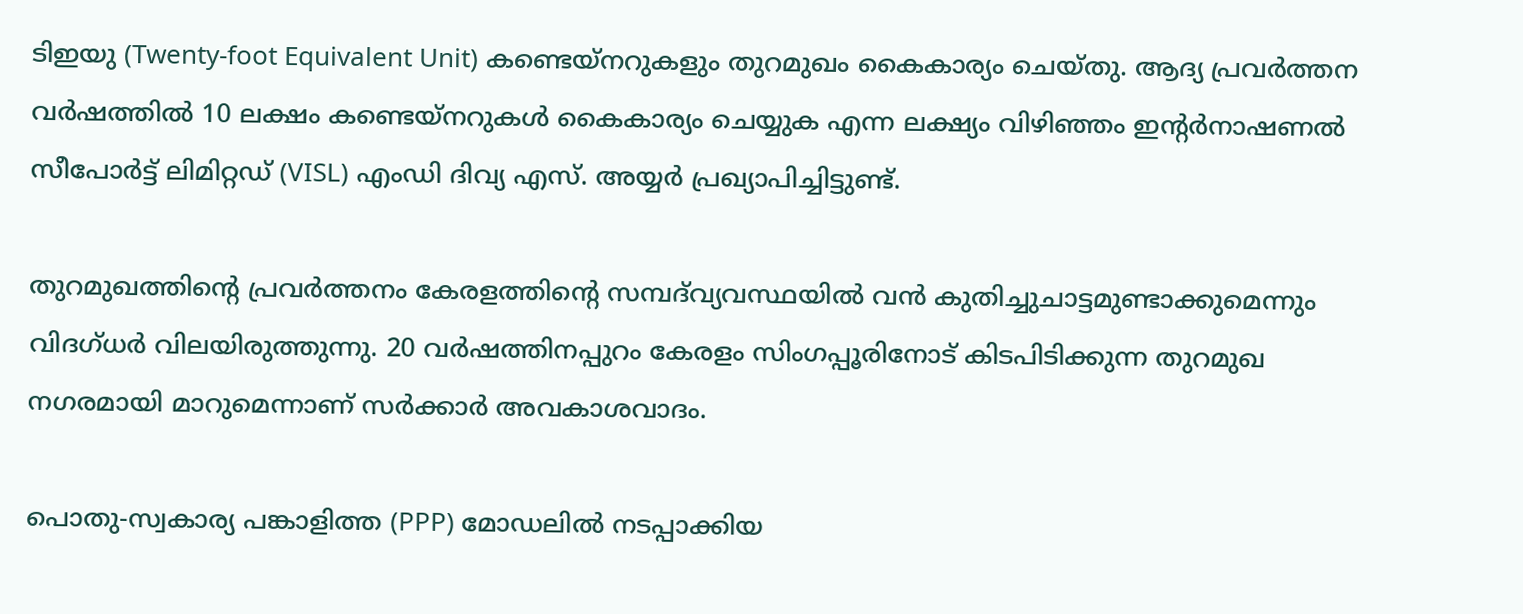ടിഇയു (Twenty-foot Equivalent Unit) കണ്ടെയ്നറുകളും തുറമുഖം കൈകാര്യം ചെയ്തു. ആദ്യ പ്രവർത്തന വർഷത്തിൽ 10 ലക്ഷം കണ്ടെയ്നറുകൾ കൈകാര്യം ചെയ്യുക എന്ന ലക്ഷ്യം വിഴിഞ്ഞം ഇന്റർനാഷണൽ സീപോർട്ട് ലിമിറ്റഡ് (VISL) എംഡി ദിവ്യ എസ്. അയ്യർ പ്രഖ്യാപിച്ചിട്ടുണ്ട്.

തുറമുഖത്തിന്റെ പ്രവർത്തനം കേരളത്തിന്റെ സമ്പദ്‌വ്യവസ്ഥയിൽ വൻ കുതിച്ചുചാട്ടമുണ്ടാക്കുമെന്നും വിദഗ്ധർ വിലയിരുത്തുന്നു. 20 വർഷത്തിനപ്പുറം കേരളം സിംഗപ്പൂരിനോട് കിടപിടിക്കുന്ന തുറമുഖ നഗരമായി മാറുമെന്നാണ് സർക്കാർ അവകാശവാദം.

പൊതു-സ്വകാര്യ പങ്കാളിത്ത (PPP) മോഡലിൽ നടപ്പാക്കിയ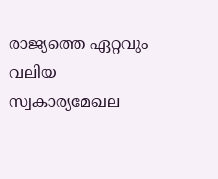രാജ്യത്തെ ഏറ്റവും വലിയ സ്വകാര്യമേഖല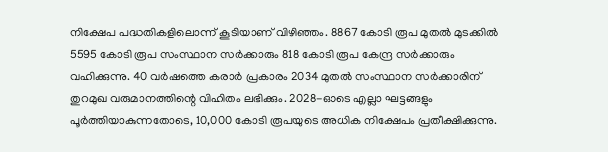നിക്ഷേപ പദ്ധതികളിലൊന്ന് കൂടിയാണ് വിഴിഞ്ഞം. 8867 കോടി രൂപ മുതല്‍ മുടക്കില്‍ 5595 കോടി രൂപ സംസ്ഥാന സർക്കാരും 818 കോടി രൂപ കേന്ദ്ര സർക്കാരും വഹിക്കുന്നു. 40 വർഷത്തെ കരാർ പ്രകാരം 2034 മുതൽ സംസ്ഥാന സർക്കാരിന് തുറമുഖ വരുമാനത്തിന്റെ വിഹിതം ലഭിക്കും. 2028-ഓടെ എല്ലാ ഘട്ടങ്ങളും പൂർത്തിയാകുന്നതോടെ, 10,000 കോടി രൂപയുടെ അധിക നിക്ഷേപം പ്രതീക്ഷിക്കുന്നു.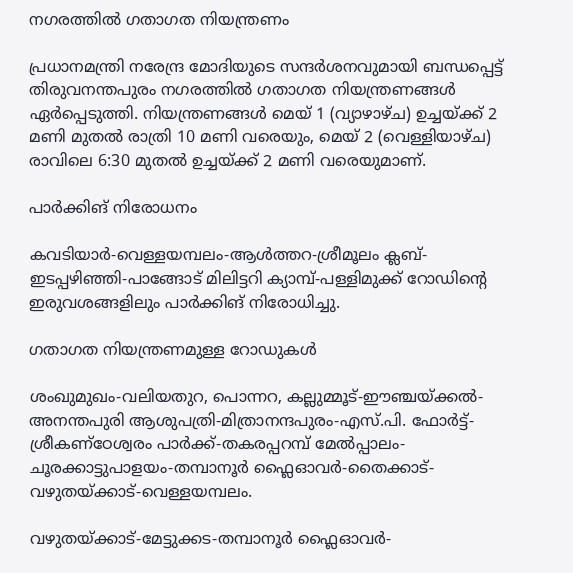നഗരത്തില്‍ ഗതാഗത നിയന്ത്രണം

പ്രധാനമന്ത്രി നരേന്ദ്ര മോദിയുടെ സന്ദർശനവുമായി ബന്ധപ്പെട്ട് തിരുവനന്തപുരം നഗരത്തിൽ ഗതാഗത നിയന്ത്രണങ്ങൾ ഏർപ്പെടുത്തി. നിയന്ത്രണങ്ങൾ മെയ് 1 (വ്യാഴാഴ്ച) ഉച്ചയ്ക്ക് 2 മണി മുതൽ രാത്രി 10 മണി വരെയും, മെയ് 2 (വെള്ളിയാഴ്ച) രാവിലെ 6:30 മുതൽ ഉച്ചയ്ക്ക് 2 മണി വരെയുമാണ്.

പാർക്കിങ് നിരോധനം

കവടിയാർ-വെള്ളയമ്പലം-ആൾത്തറ-ശ്രീമൂലം ക്ലബ്-ഇടപ്പഴിഞ്ഞി-പാങ്ങോട് മിലിട്ടറി ക്യാമ്പ്-പള്ളിമുക്ക് റോഡിന്റെ ഇരുവശങ്ങളിലും പാർക്കിങ് നിരോധിച്ചു.

ഗതാഗത നിയന്ത്രണമുള്ള റോഡുകൾ

ശംഖുമുഖം-വലിയതുറ, പൊന്നറ, കല്ലുമ്മൂട്-ഈഞ്ചയ്ക്കൽ-അനന്തപുരി ആശുപത്രി-മിത്രാനന്ദപുരം-എസ്.പി. ഫോർട്ട്-ശ്രീകണ്ഠേശ്വരം പാർക്ക്-തകരപ്പറമ്പ് മേൽപ്പാലം-ചൂരക്കാട്ടുപാളയം-തമ്പാനൂർ ഫ്ലൈഓവർ-തൈക്കാട്-വഴുതയ്ക്കാട്-വെള്ളയമ്പലം.

വഴുതയ്ക്കാട്-മേട്ടുക്കട-തമ്പാനൂർ ഫ്ലൈഓവർ-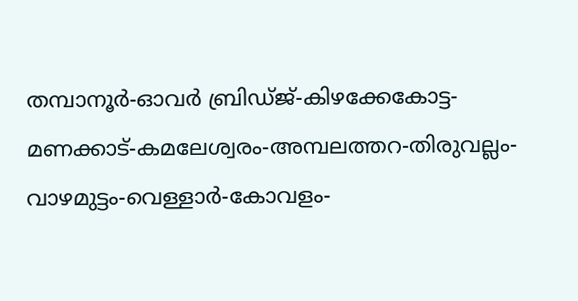തമ്പാനൂർ-ഓവർ ബ്രിഡ്ജ്-കിഴക്കേകോട്ട-മണക്കാട്-കമലേശ്വരം-അമ്പലത്തറ-തിരുവല്ലം-വാഴമുട്ടം-വെള്ളാർ-കോവളം-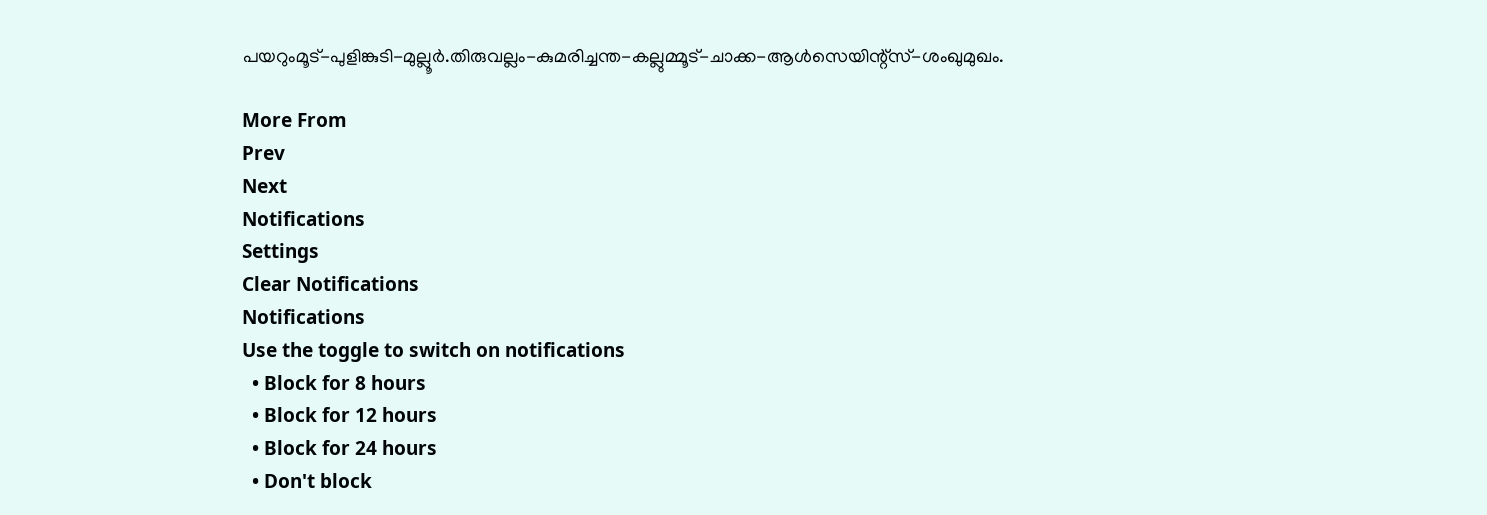പയറുംമൂട്-പുളിങ്കുടി-മുല്ലൂർ.തിരുവല്ലം-കുമരിച്ചന്ത-കല്ലുമ്മൂട്-ചാക്ക-ആൾസെയിന്റ്സ്-ശംഖുമുഖം.

More From
Prev
Next
Notifications
Settings
Clear Notifications
Notifications
Use the toggle to switch on notifications
  • Block for 8 hours
  • Block for 12 hours
  • Block for 24 hours
  • Don't block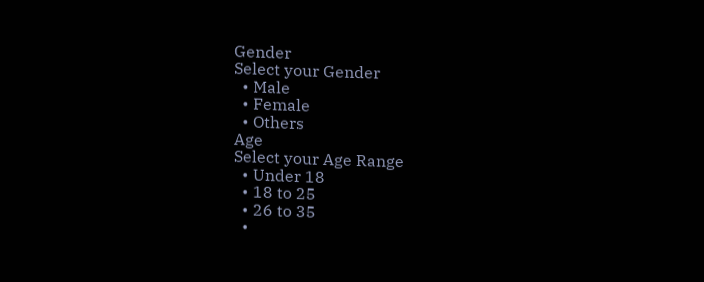Gender
Select your Gender
  • Male
  • Female
  • Others
Age
Select your Age Range
  • Under 18
  • 18 to 25
  • 26 to 35
  •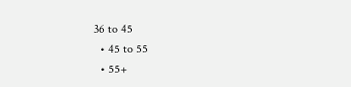36 to 45
  • 45 to 55
  • 55+